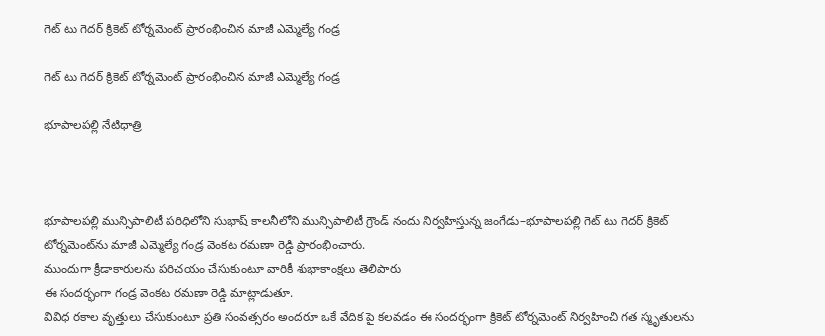గెట్ టు గెదర్ క్రికెట్ టోర్నమెంట్ ప్రారంభించిన మాజీ ఎమ్మెల్యే గండ్ర

గెట్ టు గెదర్ క్రికెట్ టోర్నమెంట్ ప్రారంభించిన మాజీ ఎమ్మెల్యే గండ్ర

భూపాలపల్లి నేటిధాత్రి



భూపాలపల్లి మున్సిపాలిటీ పరిధిలోని సుభాష్ కాలనీలోని మున్సిపాలిటీ గ్రౌండ్ నందు నిర్వహిస్తున్న జంగేడు–భూపాలపల్లి గెట్ టు గెదర్ క్రికెట్ టోర్నమెంట్‌ను మాజీ ఎమ్మెల్యే గండ్ర వెంకట రమణా రెడ్డి ప్రారంభించారు.
ముందుగా క్రీడాకారులను పరిచయం చేసుకుంటూ వారికీ శుభాకాంక్షలు తెలిపారు
ఈ సందర్భంగా గండ్ర వెంకట రమణా రెడ్డి మాట్లాడుతూ.
వివిధ రకాల వృత్తులు చేసుకుంటూ ప్రతి సంవత్సరం అందరూ ఒకే వేదిక పై కలవడం ఈ సందర్భంగా క్రికెట్ టోర్నమెంట్ నిర్వహించి గత స్మృతులను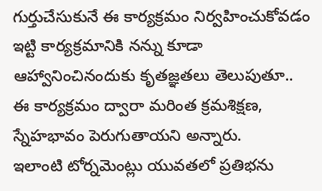గుర్తుచేసుకునే ఈ కార్యక్రమం నిర్వహించుకోవడం ఇట్టి కార్యక్రమానికి నన్ను కూడా ఆహ్వానించినందుకు కృతజ్ఞతలు తెలుపుతూ..
ఈ కార్యక్రమం ద్వారా మరింత క్రమశిక్షణ, స్నేహభావం పెరుగుతాయని అన్నారు.
ఇలాంటి టోర్నమెంట్లు యువతలో ప్రతిభను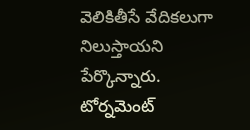వెలికితీసే వేదికలుగా నిలుస్తాయని పేర్కొన్నారు.
టోర్నమెంట్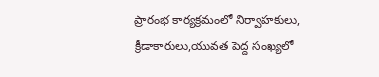ప్రారంభ కార్యక్రమంలో నిర్వాహకులు, క్రీడాకారులు,యువత పెద్ద సంఖ్యలో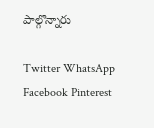పాల్గొన్నారు

Twitter WhatsApp Facebook Pinterest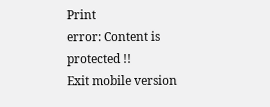Print
error: Content is protected !!
Exit mobile version